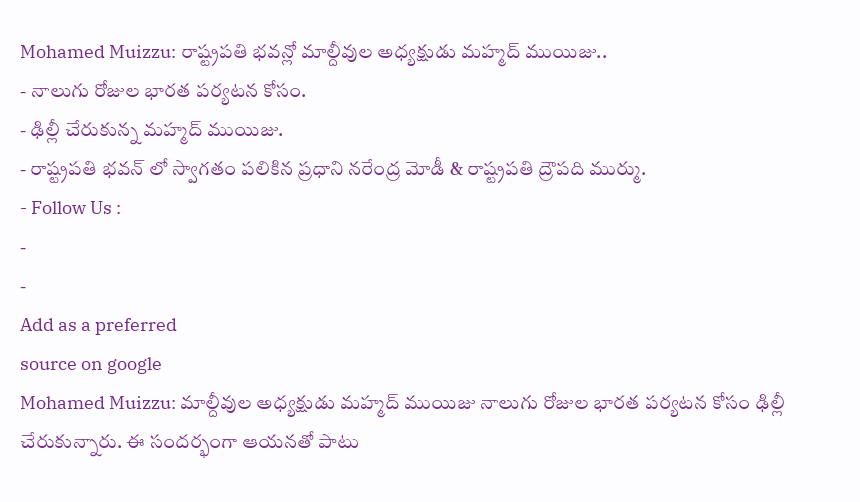Mohamed Muizzu: రాష్ట్రపతి భవన్లో మాల్దీవుల అధ్యక్షుడు మహ్మద్ ముయిజు..
- నాలుగు రోజుల భారత పర్యటన కోసం.
- ఢిల్లీ చేరుకున్న మహ్మద్ ముయిజు.
- రాష్ట్రపతి భవన్ లో స్వాగతం పలికిన ప్రధాని నరేంద్ర మోడీ & రాష్ట్రపతి ద్రౌపది ముర్ము.
- Follow Us :
-
-
Add as a preferred
source on google
Mohamed Muizzu: మాల్దీవుల అధ్యక్షుడు మహ్మద్ ముయిజు నాలుగు రోజుల భారత పర్యటన కోసం ఢిల్లీ చేరుకున్నారు. ఈ సందర్భంగా ఆయనతో పాటు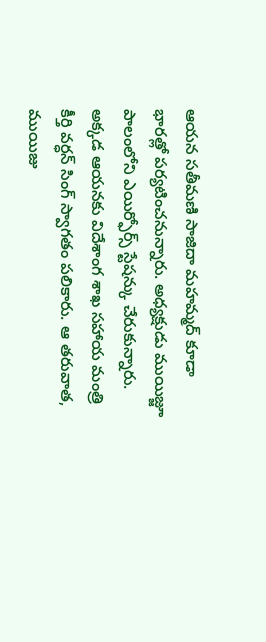ఆయన సతీమణి సాజిదా మహమ్మద్ కూడా భారత్లో పర్యటించనున్నారు. అధ్యక్షుడు ముయిజ్జూ పాలంలోని ఎయిర్ఫోర్స్ స్టేషన్కు చేరుకున్నారు. అక్కడ ఆయనకు విదేశాంగ శాఖ సహాయ మంత్రి కీర్తి వర్ధన్ సింగ్ స్వాగతం పలికారు. ఆ తరువాత, ముయిజు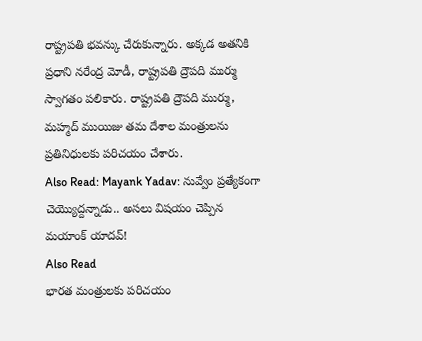రాష్ట్రపతి భవన్కు చేరుకున్నారు. అక్కడ అతనికి ప్రధాని నరేంద్ర మోడీ, రాష్ట్రపతి ద్రౌపది ముర్ము స్వాగతం పలికారు. రాష్ట్రపతి ద్రౌపది ముర్ము, మహ్మద్ ముయిజు తమ దేశాల మంత్రులను ప్రతినిధులకు పరిచయం చేశారు.
Also Read: Mayank Yadav: నువ్వేం ప్రత్యేకంగా చెయ్యొద్దన్నాడు.. అసలు విషయం చెప్పిన మయాంక్ యాదవ్!
Also Read
భారత మంత్రులకు పరిచయం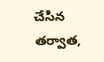చేసిన తర్వాత,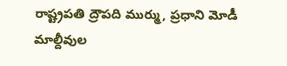రాష్ట్రపతి ద్రౌపది ముర్ము, ప్రధాని మోడీ మాల్దీవుల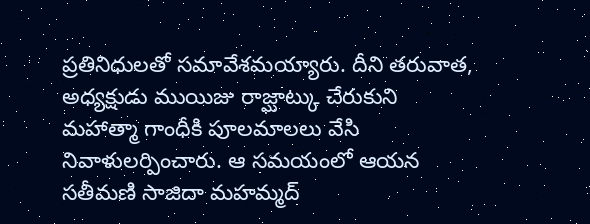ప్రతినిధులతో సమావేశమయ్యారు. దీని తరువాత, అధ్యక్షుడు ముయిజు రాజ్ఘాట్కు చేరుకుని మహాత్మా గాంధీకి పూలమాలలు వేసి నివాళులర్పించారు. ఆ సమయంలో ఆయన సతీమణి సాజిదా మహమ్మద్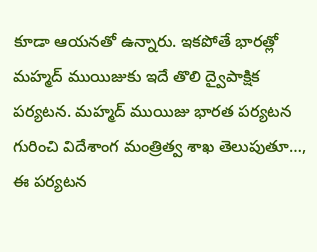కూడా ఆయనతో ఉన్నారు. ఇకపోతే భారత్లో మహ్మద్ ముయిజుకు ఇదే తొలి ద్వైపాక్షిక పర్యటన. మహ్మద్ ముయిజు భారత పర్యటన గురించి విదేశాంగ మంత్రిత్వ శాఖ తెలుపుతూ…, ఈ పర్యటన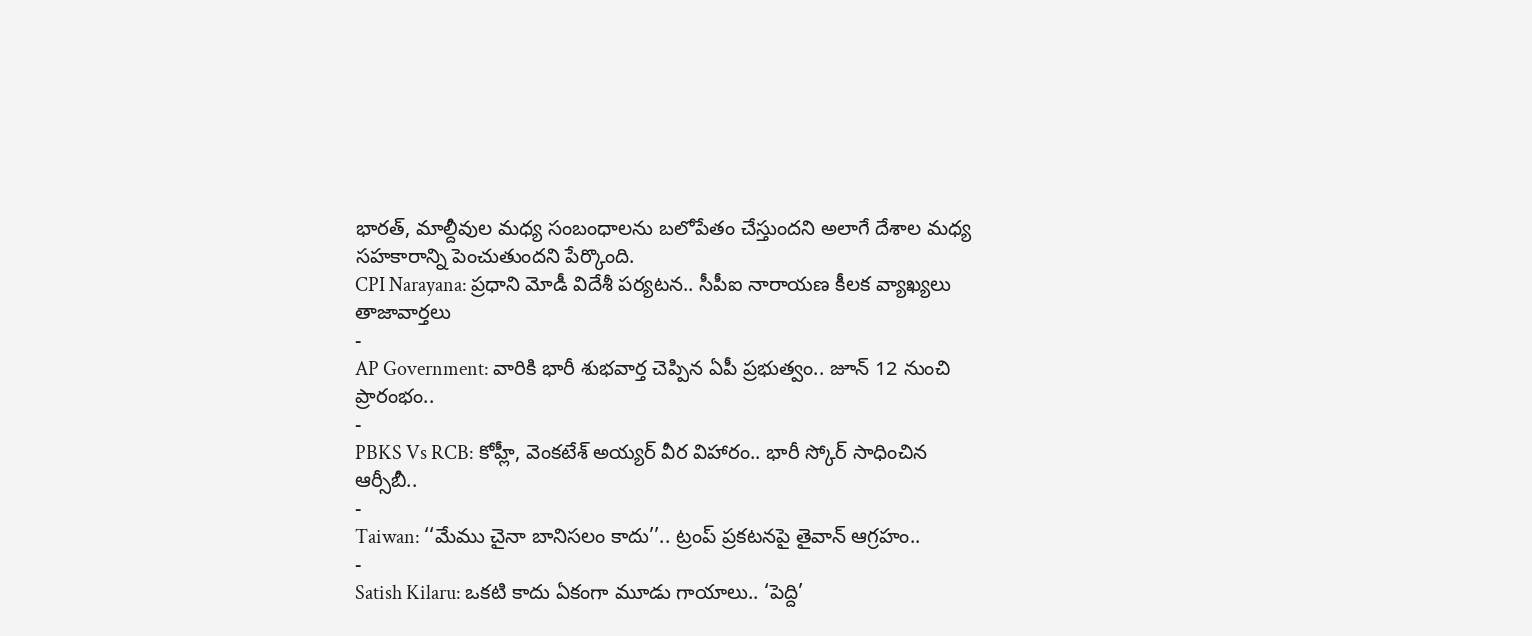భారత్, మాల్దీవుల మధ్య సంబంధాలను బలోపేతం చేస్తుందని అలాగే దేశాల మధ్య సహకారాన్ని పెంచుతుందని పేర్కొంది.
CPI Narayana: ప్రధాని మోడీ విదేశీ పర్యటన.. సీపీఐ నారాయణ కీలక వ్యాఖ్యలు
తాజావార్తలు
-
AP Government: వారికి భారీ శుభవార్త చెప్పిన ఏపీ ప్రభుత్వం.. జూన్ 12 నుంచి ప్రారంభం..
-
PBKS Vs RCB: కోహ్లీ, వెంకటేశ్ అయ్యర్ వీర విహారం.. భారీ స్కోర్ సాధించిన ఆర్సీబీ..
-
Taiwan: ‘‘మేము చైనా బానిసలం కాదు’’.. ట్రంప్ ప్రకటనపై తైవాన్ ఆగ్రహం..
-
Satish Kilaru: ఒకటి కాదు ఏకంగా మూడు గాయాలు.. ‘పెద్ది’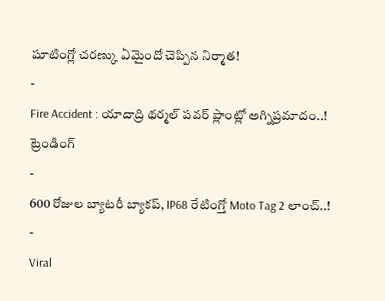షూటింగ్లో చరణ్కు ఏమైందో చెప్పిన నిర్మాత!
-
Fire Accident : యాదాద్రి థర్మల్ పవర్ ప్లాంట్లో అగ్నిప్రమాదం..!
ట్రెండింగ్
-
600 రోజుల బ్యాటరీ బ్యాకప్, IP68 రేటింగ్తో Moto Tag 2 లాంచ్..!
-
Viral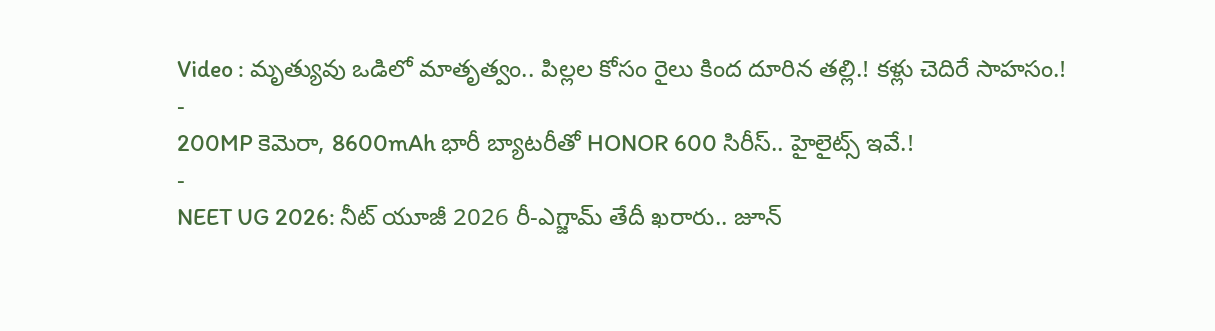Video : మృత్యువు ఒడిలో మాతృత్వం.. పిల్లల కోసం రైలు కింద దూరిన తల్లి.! కళ్లు చెదిరే సాహసం.!
-
200MP కెమెరా, 8600mAh భారీ బ్యాటరీతో HONOR 600 సిరీస్.. హైలైట్స్ ఇవే.!
-
NEET UG 2026: నీట్ యూజీ 2026 రీ-ఎగ్జామ్ తేదీ ఖరారు.. జూన్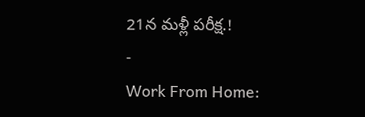21న మళ్లీ పరీక్ష.!
-
Work From Home: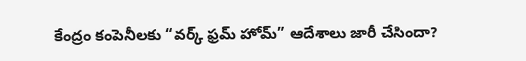కేంద్రం కంపెనీలకు “వర్క్ ఫ్రమ్ హోమ్” ఆదేశాలు జారీ చేసిందా?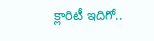క్లారిటీ ఇదిగో..